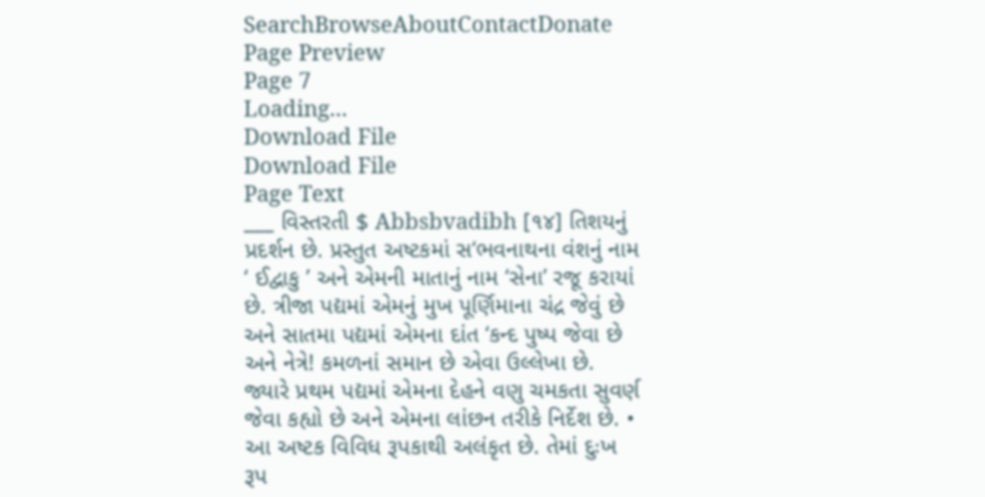SearchBrowseAboutContactDonate
Page Preview
Page 7
Loading...
Download File
Download File
Page Text
___ વિસ્તરતી $ Abbsbvadibh [૧૪] તિશયનું પ્રદર્શન છે. પ્રસ્તુત અષ્ટકમાં સ‘ભવનાથના વંશનું નામ ‘ ઈદ્વાકુ ’ અને એમની માતાનું નામ ‘સેના’ રજૂ કરાયાં છે. ત્રીજા પદ્યમાં એમનું મુખ પૂર્ણિમાના ચંદ્ર જેવું છે અને સાતમા પદ્યમાં એમના દાંત ‘કન્દ પુષ્પ જેવા છે અને નેત્રે! કમળનાં સમાન છે એવા ઉલ્લેખા છે. જ્યારે પ્રથમ પદ્યમાં એમના દેહને વણુ ચમકતા સુવર્ણ જેવા કહ્યો છે અને એમના લાંછન તરીકે નિર્દેશ છે. • આ અષ્ટક વિવિધ રૂપકાથી અલંકૃત છે. તેમાં દુઃખ રૂપ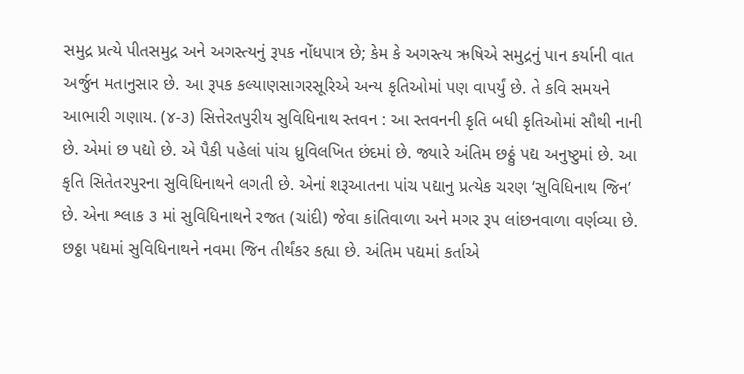સમુદ્ર પ્રત્યે પીતસમુદ્ર અને અગસ્ત્યનું રૂપક નોંધપાત્ર છે; કેમ કે અગસ્ત્ય ઋષિએ સમુદ્રનું પાન કર્યાની વાત અર્જુન મતાનુસાર છે. આ રૂપક કલ્યાણસાગરસૂરિએ અન્ય કૃતિઓમાં પણ વાપર્યું છે. તે કવિ સમયને આભારી ગણાય. (૪-૩) સિત્તેરતપુરીય સુવિધિનાથ સ્તવન : આ સ્તવનની કૃતિ બધી કૃતિઓમાં સૌથી નાની છે. એમાં છ પદ્યો છે. એ પૈકી પહેલાં પાંચ ધ્રુવિલખિત છંદમાં છે. જ્યારે અંતિમ છઠ્ઠું પદ્ય અનુષ્ટુમાં છે. આ કૃતિ સિતેતરપુરના સુવિધિનાથને લગતી છે. એનાં શરૂઆતના પાંચ પદ્યાનુ પ્રત્યેક ચરણ ‘સુવિધિનાથ જિન’ છે. એના શ્લાક ૩ માં સુવિધિનાથને રજત (ચાંદી) જેવા કાંતિવાળા અને મગર રૂપ લાંછનવાળા વર્ણવ્યા છે. છઠ્ઠા પદ્યમાં સુવિધિનાથને નવમા જિન તીર્થંકર કહ્યા છે. અંતિમ પદ્યમાં કર્તાએ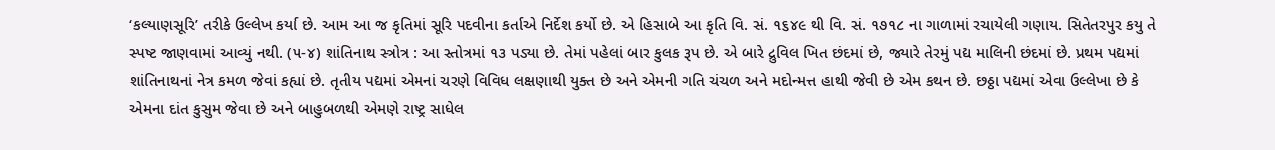‘કલ્યાણસૂરિ’ તરીકે ઉલ્લેખ કર્યા છે. આમ આ જ કૃતિમાં સૂરિ પદવીના કર્તાએ નિર્દેશ કર્યો છે. એ હિસાબે આ કૃતિ વિ. સં. ૧૬૪૯ થી વિ. સં. ૧૭૧૮ ના ગાળામાં રચાયેલી ગણાય. સિતેતરપુર કયુ તે સ્પષ્ટ જાણવામાં આવ્યું નથી. (૫-૪) શાંતિનાથ સ્ત્રોત્ર : આ સ્તોત્રમાં ૧૩ પડ્યા છે. તેમાં પહેલાં બાર કુલક રૂપ છે. એ બારે દ્રુવિલ ખિત છંદમાં છે, જ્યારે તેરમું પદ્ય માલિની છંદમાં છે. પ્રથમ પદ્યમાં શાંતિનાથનાં નેત્ર કમળ જેવાં કહ્યાં છે. તૃતીય પદ્યમાં એમનાં ચરણે વિવિધ લક્ષણાથી યુક્ત છે અને એમની ગતિ ચંચળ અને મદોન્મત્ત હાથી જેવી છે એમ કથન છે. છઠ્ઠા પદ્યમાં એવા ઉલ્લેખા છે કે એમના દાંત કુસુમ જેવા છે અને બાહુબળથી એમણે રાષ્ટ્ર સાધેલ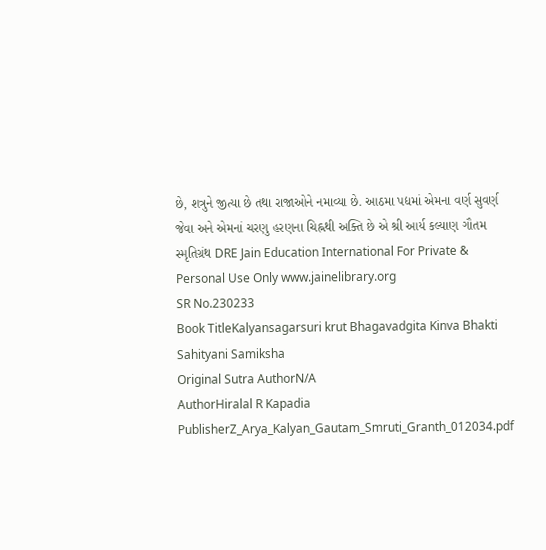છે, શત્રુને જીત્યા છે તથા રાજાઓને નમાવ્યા છે. આઠમા પદ્યમાં એમના વર્ણ સુવર્ણ જેવા અને એમનાં ચરણુ હરણના ચિહ્નથી અક્તિ છે એ શ્રી આર્ય કલ્યાણ ગૌતમ સ્મૃતિગ્રંથ DRE Jain Education International For Private & Personal Use Only www.jainelibrary.org
SR No.230233
Book TitleKalyansagarsuri krut Bhagavadgita Kinva Bhakti Sahityani Samiksha
Original Sutra AuthorN/A
AuthorHiralal R Kapadia
PublisherZ_Arya_Kalyan_Gautam_Smruti_Granth_012034.pdf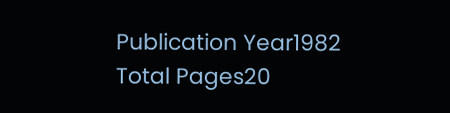Publication Year1982
Total Pages20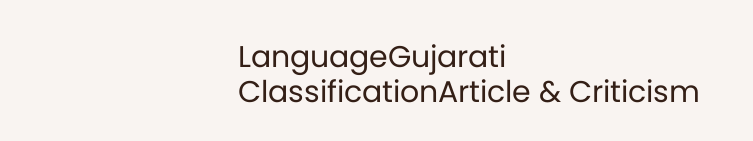LanguageGujarati
ClassificationArticle & Criticism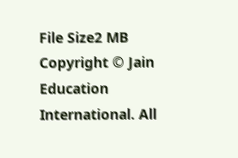File Size2 MB
Copyright © Jain Education International. All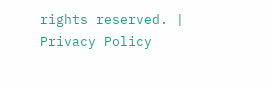rights reserved. | Privacy Policy